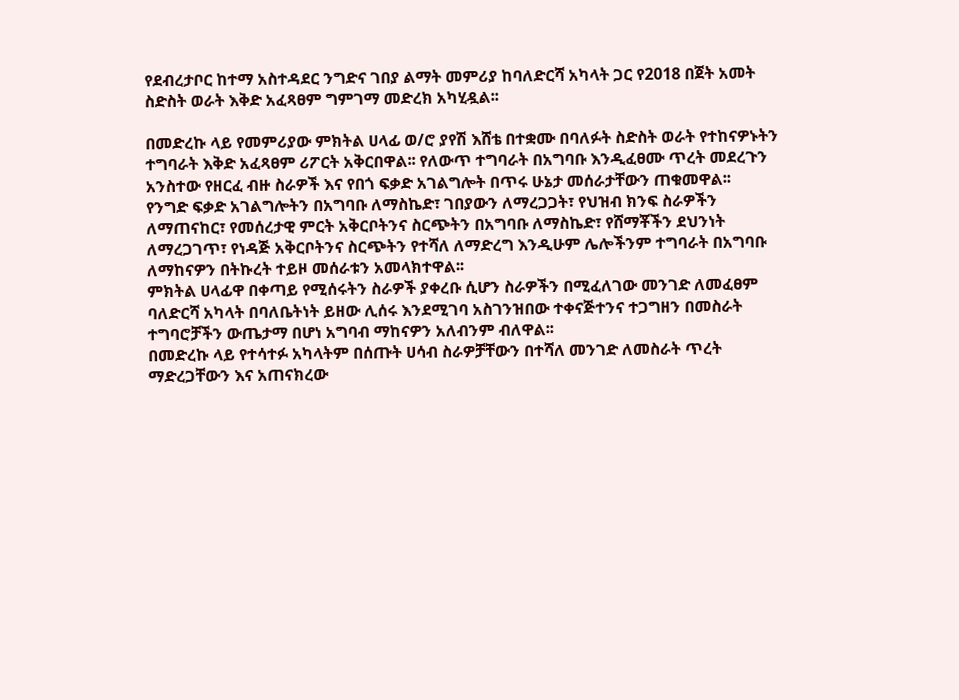የደብረታቦር ከተማ አስተዳደር ንግድና ገበያ ልማት መምሪያ ከባለድርሻ አካላት ጋር የ2018 በጀት አመት ስድስት ወራት እቅድ አፈጻፀም ግምገማ መድረክ አካሂዷል፡፡

በመድረኩ ላይ የመምሪያው ምክትል ሀላፊ ወ/ሮ ያየሽ እሸቴ በተቋሙ በባለፉት ስድስት ወራት የተከናዎኑትን ተግባራት እቅድ አፈጻፀም ሪፖርት አቅርበዋል፡፡ የለውጥ ተግባራት በአግባቡ እንዲፈፀሙ ጥረት መደረጉን አንስተው የዘርፈ ብዙ ስራዎች እና የበጎ ፍቃድ አገልግሎት በጥሩ ሁኔታ መሰራታቸውን ጠቁመዋል፡፡
የንግድ ፍቃድ አገልግሎትን በአግባቡ ለማስኬድ፣ ገበያውን ለማረጋጋት፣ የህዝብ ክንፍ ስራዎችን ለማጠናከር፣ የመሰረታዊ ምርት አቅርቦትንና ስርጭትን በአግባቡ ለማስኬድ፣ የሸማቾችን ደህንነት ለማረጋገጥ፣ የነዳጅ አቅርቦትንና ስርጭትን የተሻለ ለማድረግ እንዲሁም ሌሎችንም ተግባራት በአግባቡ ለማከናዎን በትኩረት ተይዞ መሰራቱን አመላክተዋል፡፡
ምክትል ሀላፊዋ በቀጣይ የሚሰሩትን ስራዎች ያቀረቡ ሲሆን ስራዎችን በሚፈለገው መንገድ ለመፈፀም ባለድርሻ አካላት በባለቤትነት ይዘው ሊሰሩ እንደሚገባ አስገንዝበው ተቀናጅተንና ተጋግዘን በመስራት ተግባሮቻችን ውጤታማ በሆነ አግባብ ማከናዎን አለብንም ብለዋል፡፡
በመድረኩ ላይ የተሳተፉ አካላትም በሰጡት ሀሳብ ስራዎቻቸውን በተሻለ መንገድ ለመስራት ጥረት ማድረጋቸውን እና አጠናክረው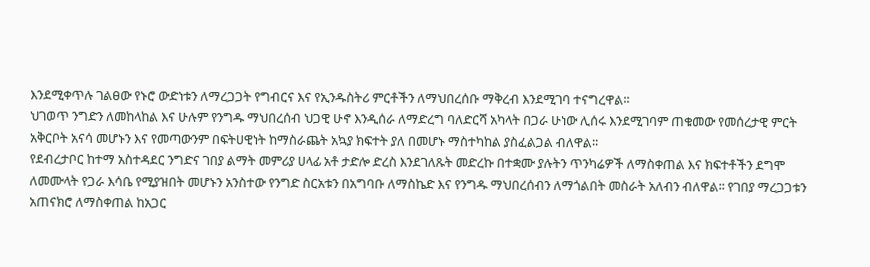እንደሚቀጥሉ ገልፀው የኑሮ ውድነቱን ለማረጋጋት የግብርና እና የኢንዱስትሪ ምርቶችን ለማህበረሰቡ ማቅረብ እንደሚገባ ተናግረዋል፡፡
ህገወጥ ንግድን ለመከላከል እና ሁሉም የንግዱ ማህበረሰብ ህጋዊ ሁኖ እንዲሰራ ለማድረግ ባለድርሻ አካላት በጋራ ሁነው ሊሰሩ እንደሚገባም ጠቁመው የመሰረታዊ ምርት አቅርቦት አናሳ መሆኑን እና የመጣውንም በፍትሀዊነት ከማስራጨት አኳያ ክፍተት ያለ በመሆኑ ማስተካከል ያስፈልጋል ብለዋል፡፡
የደብረታቦር ከተማ አስተዳደር ንግድና ገበያ ልማት መምሪያ ሀላፊ አቶ ታድሎ ድረስ እንደገለጹት መድረኩ በተቋሙ ያሉትን ጥንካሬዎች ለማስቀጠል እና ክፍተቶችን ደግሞ ለመሙላት የጋራ እሳቤ የሚያዝበት መሆኑን አንስተው የንግድ ስርአቱን በአግባቡ ለማስኬድ እና የንግዱ ማህበረሰብን ለማጎልበት መስራት አለብን ብለዋል፡፡ የገበያ ማረጋጋቱን አጠናክሮ ለማስቀጠል ከአጋር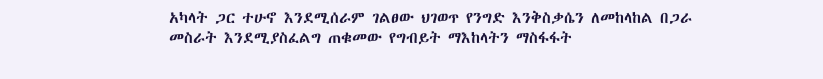አካላት ጋር ተሁኖ እንደሚሰራም ገልፀው ህገወጥ የንግድ እንቅስቃሴን ለመከላከል በጋራ መስራት እንደሚያስፈልግ ጠቁመው የግብይት ማእከላትን ማስፋፋት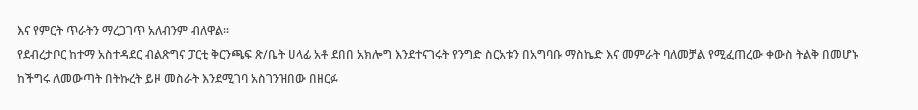እና የምርት ጥራትን ማረጋገጥ አለብንም ብለዋል፡፡
የደብረታቦር ከተማ አስተዳደር ብልጽግና ፓርቲ ቅርንጫፍ ጽ/ቤት ሀላፊ አቶ ደበበ አክሎግ እንደተናገሩት የንግድ ስርአቱን በአግባቡ ማስኬድ እና መምራት ባለመቻል የሚፈጠረው ቀውስ ትልቅ በመሆኑ ከችግሩ ለመውጣት በትኩረት ይዞ መስራት እንደሚገባ አስገንዝበው በዘርፉ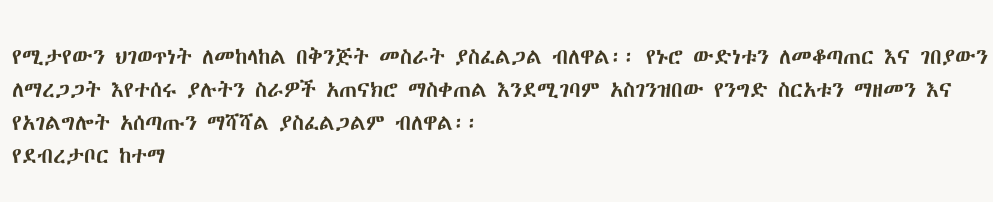የሚታየውን ህገወጥነት ለመከላከል በቅንጅት መስራት ያስፈልጋል ብለዋል፡፡ የኑሮ ውድነቱን ለመቆጣጠር እና ገበያውን ለማረጋጋት እየተሰሩ ያሉትን ስራዎች አጠናክሮ ማስቀጠል እንደሚገባም አስገንዝበው የንግድ ስርአቱን ማዘመን እና የአገልግሎት አሰጣጡን ማሻሻል ያስፈልጋልም ብለዋል፡፡
የደብረታቦር ከተማ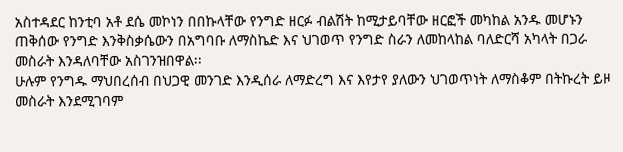አስተዳደር ከንቲባ አቶ ደሴ መኮነን በበኩላቸው የንግድ ዘርፉ ብልሽት ከሚታይባቸው ዘርፎች መካከል አንዱ መሆኑን ጠቅሰው የንግድ እንቅስቃሴውን በአግባቡ ለማስኬድ እና ህገወጥ የንግድ ስራን ለመከላከል ባለድርሻ አካላት በጋራ መስራት እንዳለባቸው አስገንዝበዋል፡፡
ሁሉም የንግዱ ማህበረሰብ በህጋዊ መንገድ እንዲሰራ ለማድረግ እና እየታየ ያለውን ህገወጥነት ለማስቆም በትኩረት ይዞ መስራት እንደሚገባም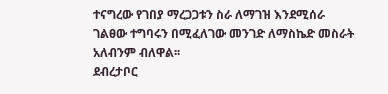ተናግረው የገበያ ማረጋጋቱን ስራ ለማገዝ እንደሚሰራ ገልፀው ተግባሩን በሚፈለገው መንገድ ለማስኬድ መስራት አለብንም ብለዋል፡፡
ደብረታቦር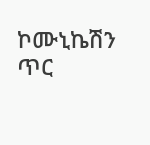ኮሙኒኬሽን ጥር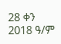28 ቀን 2018 ዓ/ም